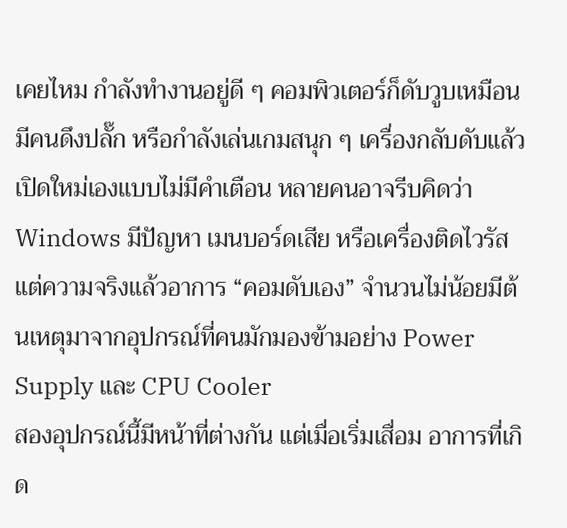เคยไหม กำลังทำงานอยู่ดี ๆ คอมพิวเตอร์ก็ดับวูบเหมือนมีคนดึงปลั๊ก หรือกำลังเล่นเกมสนุก ๆ เครื่องกลับดับแล้วเปิดใหม่เองแบบไม่มีคำเตือน หลายคนอาจรีบคิดว่า Windows มีปัญหา เมนบอร์ดเสีย หรือเครื่องติดไวรัส แต่ความจริงแล้วอาการ “คอมดับเอง” จำนวนไม่น้อยมีต้นเหตุมาจากอุปกรณ์ที่คนมักมองข้ามอย่าง Power Supply และ CPU Cooler
สองอุปกรณ์นี้มีหน้าที่ต่างกัน แต่เมื่อเริ่มเสื่อม อาการที่เกิด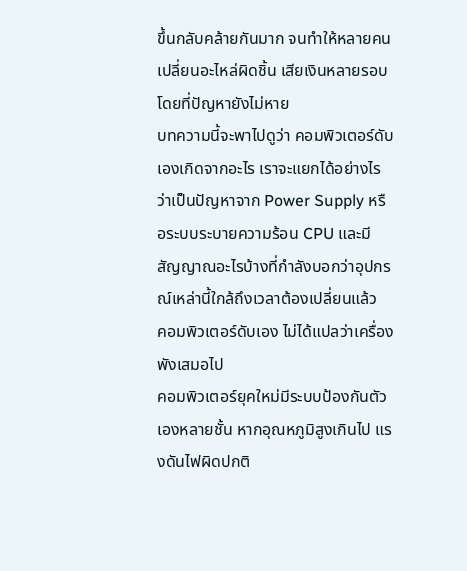ขึ้นกลับคล้ายกันมาก จนทำให้หลายคนเปลี่ยนอะไหล่ผิดชิ้น เสียเงินหลายรอบโดยที่ปัญหายังไม่หาย
บทความนี้จะพาไปดูว่า คอมพิวเตอร์ดับเองเกิดจากอะไร เราจะแยกได้อย่างไรว่าเป็นปัญหาจาก Power Supply หรือระบบระบายความร้อน CPU และมีสัญญาณอะไรบ้างที่กำลังบอกว่าอุปกรณ์เหล่านี้ใกล้ถึงเวลาต้องเปลี่ยนแล้ว
คอมพิวเตอร์ดับเอง ไม่ได้แปลว่าเครื่องพังเสมอไป
คอมพิวเตอร์ยุคใหม่มีระบบป้องกันตัวเองหลายชั้น หากอุณหภูมิสูงเกินไป แรงดันไฟผิดปกติ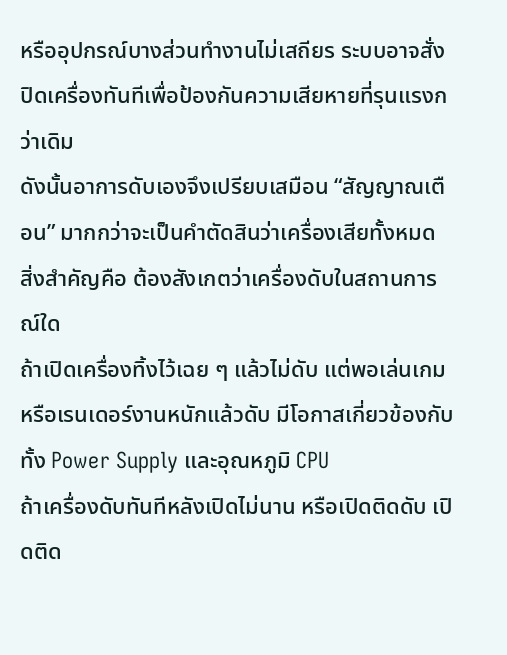หรืออุปกรณ์บางส่วนทำงานไม่เสถียร ระบบอาจสั่งปิดเครื่องทันทีเพื่อป้องกันความเสียหายที่รุนแรงกว่าเดิม
ดังนั้นอาการดับเองจึงเปรียบเสมือน “สัญญาณเตือน” มากกว่าจะเป็นคำตัดสินว่าเครื่องเสียทั้งหมด
สิ่งสำคัญคือ ต้องสังเกตว่าเครื่องดับในสถานการณ์ใด
ถ้าเปิดเครื่องทิ้งไว้เฉย ๆ แล้วไม่ดับ แต่พอเล่นเกมหรือเรนเดอร์งานหนักแล้วดับ มีโอกาสเกี่ยวข้องกับทั้ง Power Supply และอุณหภูมิ CPU
ถ้าเครื่องดับทันทีหลังเปิดไม่นาน หรือเปิดติดดับ เปิดติด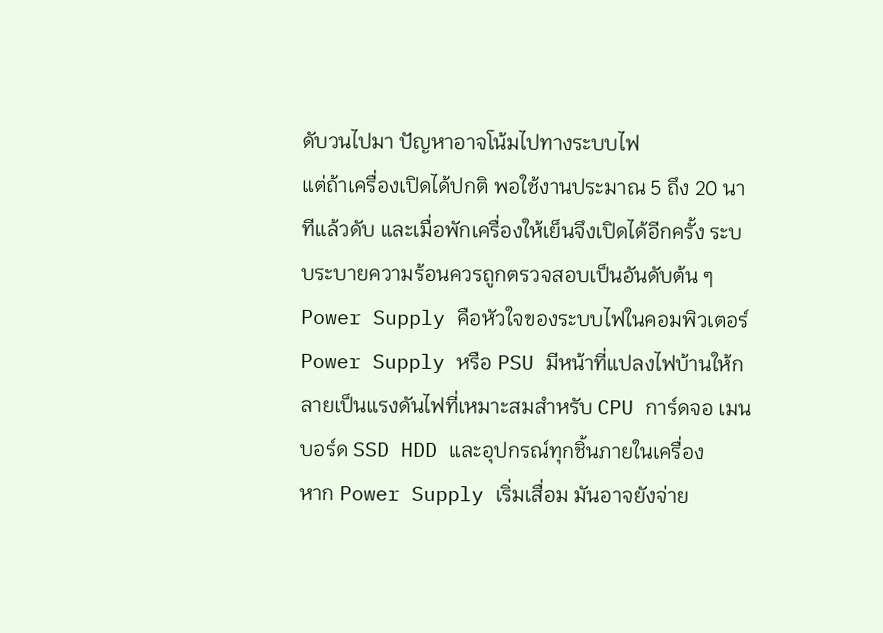ดับวนไปมา ปัญหาอาจโน้มไปทางระบบไฟ
แต่ถ้าเครื่องเปิดได้ปกติ พอใช้งานประมาณ 5 ถึง 20 นาทีแล้วดับ และเมื่อพักเครื่องให้เย็นจึงเปิดได้อีกครั้ง ระบบระบายความร้อนควรถูกตรวจสอบเป็นอันดับต้น ๆ
Power Supply คือหัวใจของระบบไฟในคอมพิวเตอร์
Power Supply หรือ PSU มีหน้าที่แปลงไฟบ้านให้กลายเป็นแรงดันไฟที่เหมาะสมสำหรับ CPU การ์ดจอ เมนบอร์ด SSD HDD และอุปกรณ์ทุกชิ้นภายในเครื่อง
หาก Power Supply เริ่มเสื่อม มันอาจยังจ่าย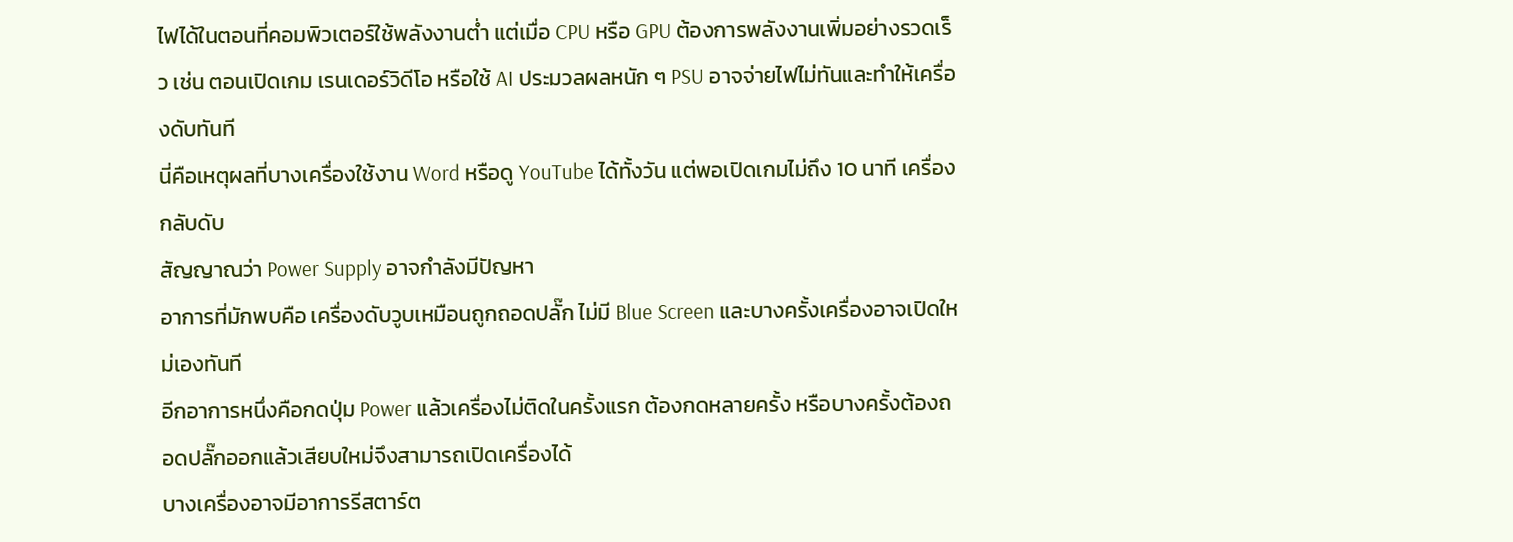ไฟได้ในตอนที่คอมพิวเตอร์ใช้พลังงานต่ำ แต่เมื่อ CPU หรือ GPU ต้องการพลังงานเพิ่มอย่างรวดเร็ว เช่น ตอนเปิดเกม เรนเดอร์วิดีโอ หรือใช้ AI ประมวลผลหนัก ๆ PSU อาจจ่ายไฟไม่ทันและทำให้เครื่องดับทันที
นี่คือเหตุผลที่บางเครื่องใช้งาน Word หรือดู YouTube ได้ทั้งวัน แต่พอเปิดเกมไม่ถึง 10 นาที เครื่องกลับดับ
สัญญาณว่า Power Supply อาจกำลังมีปัญหา
อาการที่มักพบคือ เครื่องดับวูบเหมือนถูกถอดปลั๊ก ไม่มี Blue Screen และบางครั้งเครื่องอาจเปิดใหม่เองทันที
อีกอาการหนึ่งคือกดปุ่ม Power แล้วเครื่องไม่ติดในครั้งแรก ต้องกดหลายครั้ง หรือบางครั้งต้องถอดปลั๊กออกแล้วเสียบใหม่จึงสามารถเปิดเครื่องได้
บางเครื่องอาจมีอาการรีสตาร์ต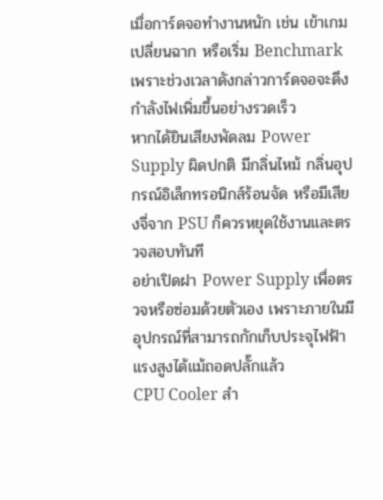เมื่อการ์ดจอทำงานหนัก เช่น เข้าเกม เปลี่ยนฉาก หรือเริ่ม Benchmark เพราะช่วงเวลาดังกล่าวการ์ดจอจะดึงกำลังไฟเพิ่มขึ้นอย่างรวดเร็ว
หากได้ยินเสียงพัดลม Power Supply ผิดปกติ มีกลิ่นไหม้ กลิ่นอุปกรณ์อิเล็กทรอนิกส์ร้อนจัด หรือมีเสียงจี่จาก PSU ก็ควรหยุดใช้งานและตรวจสอบทันที
อย่าเปิดฝา Power Supply เพื่อตรวจหรือซ่อมด้วยตัวเอง เพราะภายในมีอุปกรณ์ที่สามารถกักเก็บประจุไฟฟ้าแรงสูงได้แม้ถอดปลั๊กแล้ว
CPU Cooler สำ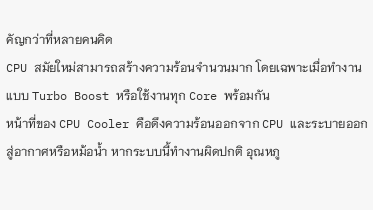คัญกว่าที่หลายคนคิด
CPU สมัยใหม่สามารถสร้างความร้อนจำนวนมาก โดยเฉพาะเมื่อทำงานแบบ Turbo Boost หรือใช้งานทุก Core พร้อมกัน
หน้าที่ของ CPU Cooler คือดึงความร้อนออกจาก CPU และระบายออกสู่อากาศหรือหม้อน้ำ หากระบบนี้ทำงานผิดปกติ อุณหภู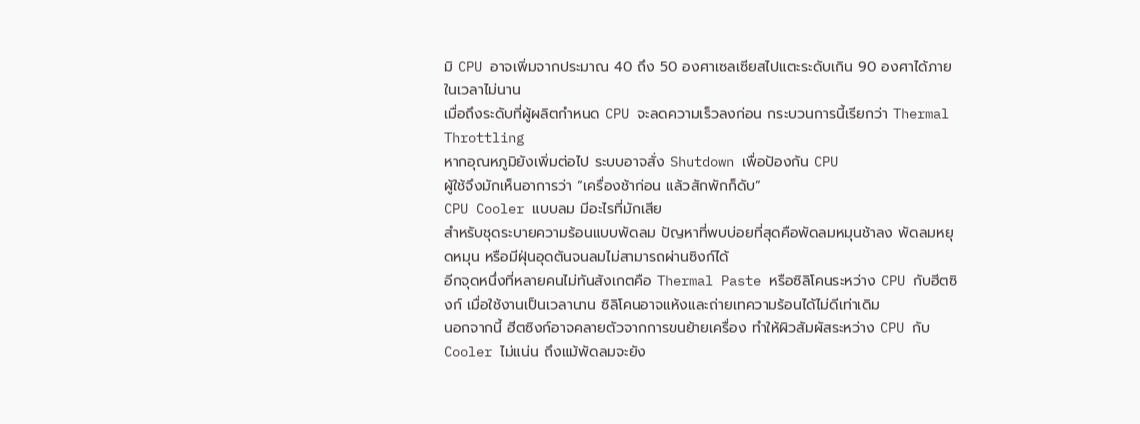มิ CPU อาจเพิ่มจากประมาณ 40 ถึง 50 องศาเซลเซียสไปแตะระดับเกิน 90 องศาได้ภายในเวลาไม่นาน
เมื่อถึงระดับที่ผู้ผลิตกำหนด CPU จะลดความเร็วลงก่อน กระบวนการนี้เรียกว่า Thermal Throttling
หากอุณหภูมิยังเพิ่มต่อไป ระบบอาจสั่ง Shutdown เพื่อป้องกัน CPU
ผู้ใช้จึงมักเห็นอาการว่า “เครื่องช้าก่อน แล้วสักพักก็ดับ”
CPU Cooler แบบลม มีอะไรที่มักเสีย
สำหรับชุดระบายความร้อนแบบพัดลม ปัญหาที่พบบ่อยที่สุดคือพัดลมหมุนช้าลง พัดลมหยุดหมุน หรือมีฝุ่นอุดตันจนลมไม่สามารถผ่านซิงก์ได้
อีกจุดหนึ่งที่หลายคนไม่ทันสังเกตคือ Thermal Paste หรือซิลิโคนระหว่าง CPU กับฮีตซิงก์ เมื่อใช้งานเป็นเวลานาน ซิลิโคนอาจแห้งและถ่ายเทความร้อนได้ไม่ดีเท่าเดิม
นอกจากนี้ ฮีตซิงก์อาจคลายตัวจากการขนย้ายเครื่อง ทำให้ผิวสัมผัสระหว่าง CPU กับ Cooler ไม่แน่น ถึงแม้พัดลมจะยัง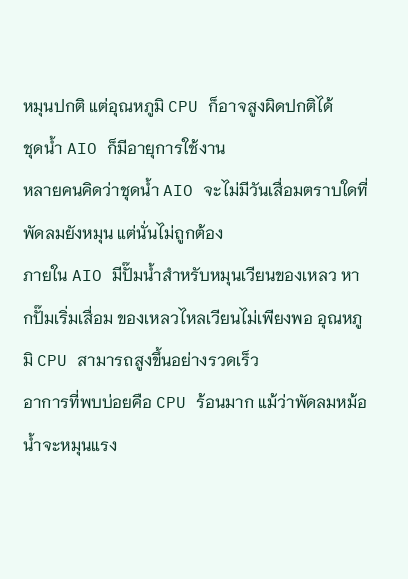หมุนปกติ แต่อุณหภูมิ CPU ก็อาจสูงผิดปกติได้
ชุดน้ำ AIO ก็มีอายุการใช้งาน
หลายคนคิดว่าชุดน้ำ AIO จะไม่มีวันเสื่อมตราบใดที่พัดลมยังหมุน แต่นั่นไม่ถูกต้อง
ภายใน AIO มีปั๊มน้ำสำหรับหมุนเวียนของเหลว หากปั๊มเริ่มเสื่อม ของเหลวไหลเวียนไม่เพียงพอ อุณหภูมิ CPU สามารถสูงขึ้นอย่างรวดเร็ว
อาการที่พบบ่อยคือ CPU ร้อนมาก แม้ว่าพัดลมหม้อน้ำจะหมุนแรง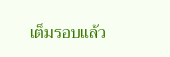เต็มรอบแล้ว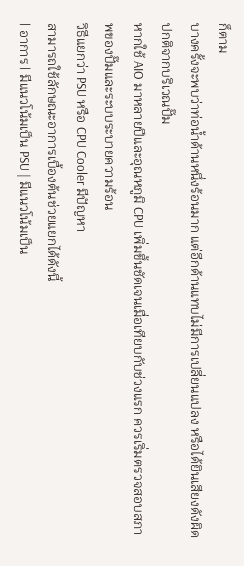ก็ตาม
บางครั้งจะพบว่าท่อน้ำด้านหนึ่งร้อนมาก แต่อีกด้านแทบไม่มีการเปลี่ยนแปลง หรือได้ยินเสียงดังผิดปกติจากบริเวณปั๊ม
หากใช้ AIO มาหลายปีและอุณหภูมิ CPU เพิ่มขึ้นชัดเจนเมื่อเทียบกับช่วงแรก ควรเริ่มตรวจสอบสภาพของปั๊มและระบบระบายความร้อน
วิธีแยกว่า PSU หรือ CPU Cooler มีปัญหา
สามารถใช้ลักษณะอาการเบื้องต้นช่วยแยกได้ดังนี้
| อาการ | มีแนวโน้มเป็น PSU | มีแนวโน้มเป็น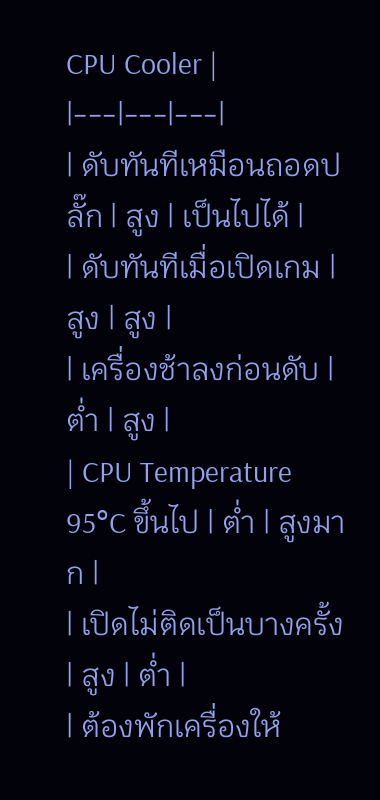CPU Cooler |
|---|---|---|
| ดับทันทีเหมือนถอดปลั๊ก | สูง | เป็นไปได้ |
| ดับทันทีเมื่อเปิดเกม | สูง | สูง |
| เครื่องช้าลงก่อนดับ | ต่ำ | สูง |
| CPU Temperature 95°C ขึ้นไป | ต่ำ | สูงมาก |
| เปิดไม่ติดเป็นบางครั้ง | สูง | ต่ำ |
| ต้องพักเครื่องให้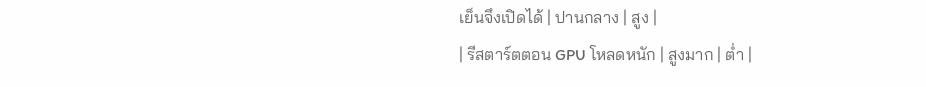เย็นจึงเปิดได้ | ปานกลาง | สูง |
| รีสตาร์ตตอน GPU โหลดหนัก | สูงมาก | ต่ำ |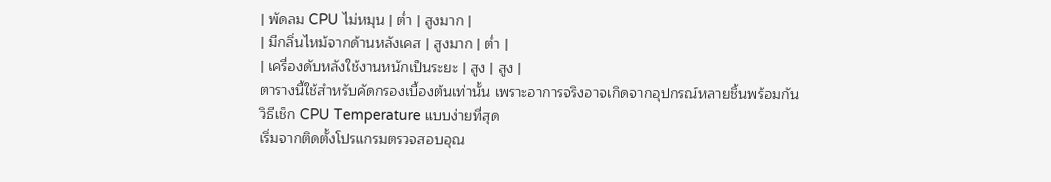| พัดลม CPU ไม่หมุน | ต่ำ | สูงมาก |
| มีกลิ่นไหม้จากด้านหลังเคส | สูงมาก | ต่ำ |
| เครื่องดับหลังใช้งานหนักเป็นระยะ | สูง | สูง |
ตารางนี้ใช้สำหรับคัดกรองเบื้องต้นเท่านั้น เพราะอาการจริงอาจเกิดจากอุปกรณ์หลายชิ้นพร้อมกัน
วิธีเช็ก CPU Temperature แบบง่ายที่สุด
เริ่มจากติดตั้งโปรแกรมตรวจสอบอุณ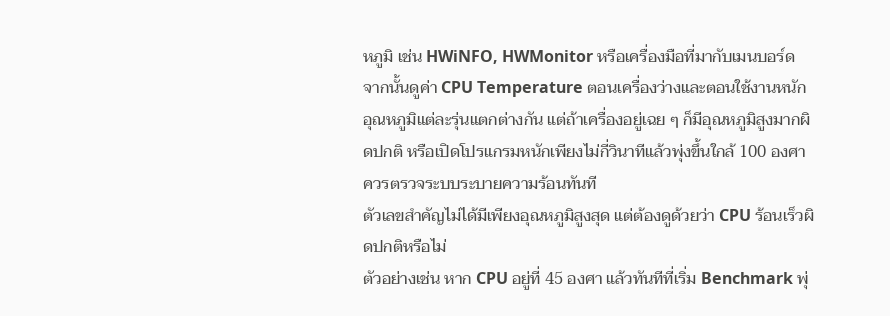หภูมิ เช่น HWiNFO, HWMonitor หรือเครื่องมือที่มากับเมนบอร์ด
จากนั้นดูค่า CPU Temperature ตอนเครื่องว่างและตอนใช้งานหนัก
อุณหภูมิแต่ละรุ่นแตกต่างกัน แต่ถ้าเครื่องอยู่เฉย ๆ ก็มีอุณหภูมิสูงมากผิดปกติ หรือเปิดโปรแกรมหนักเพียงไม่กี่วินาทีแล้วพุ่งขึ้นใกล้ 100 องศา ควรตรวจระบบระบายความร้อนทันที
ตัวเลขสำคัญไม่ได้มีเพียงอุณหภูมิสูงสุด แต่ต้องดูด้วยว่า CPU ร้อนเร็วผิดปกติหรือไม่
ตัวอย่างเช่น หาก CPU อยู่ที่ 45 องศา แล้วทันทีที่เริ่ม Benchmark พุ่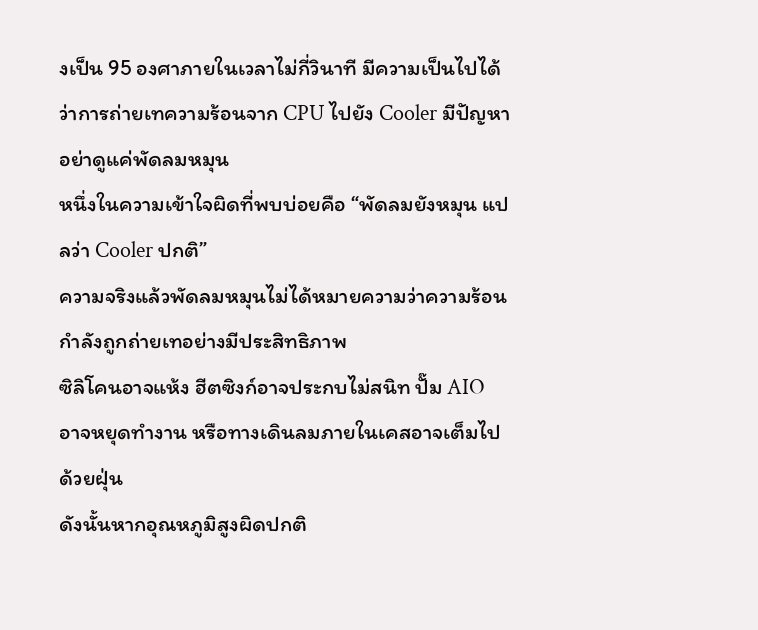งเป็น 95 องศาภายในเวลาไม่กี่วินาที มีความเป็นไปได้ว่าการถ่ายเทความร้อนจาก CPU ไปยัง Cooler มีปัญหา
อย่าดูแค่พัดลมหมุน
หนึ่งในความเข้าใจผิดที่พบบ่อยคือ “พัดลมยังหมุน แปลว่า Cooler ปกติ”
ความจริงแล้วพัดลมหมุนไม่ได้หมายความว่าความร้อนกำลังถูกถ่ายเทอย่างมีประสิทธิภาพ
ซิลิโคนอาจแห้ง ฮีตซิงก์อาจประกบไม่สนิท ปั๊ม AIO อาจหยุดทำงาน หรือทางเดินลมภายในเคสอาจเต็มไปด้วยฝุ่น
ดังนั้นหากอุณหภูมิสูงผิดปกติ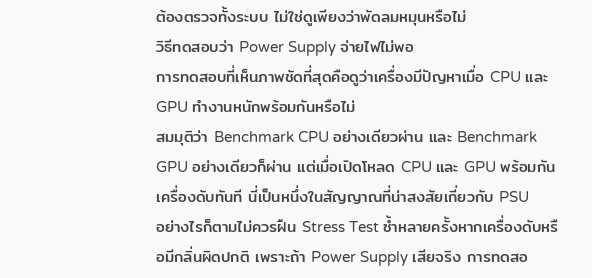ต้องตรวจทั้งระบบ ไม่ใช่ดูเพียงว่าพัดลมหมุนหรือไม่
วิธีทดสอบว่า Power Supply จ่ายไฟไม่พอ
การทดสอบที่เห็นภาพชัดที่สุดคือดูว่าเครื่องมีปัญหาเมื่อ CPU และ GPU ทำงานหนักพร้อมกันหรือไม่
สมมุติว่า Benchmark CPU อย่างเดียวผ่าน และ Benchmark GPU อย่างเดียวก็ผ่าน แต่เมื่อเปิดโหลด CPU และ GPU พร้อมกันเครื่องดับทันที นี่เป็นหนึ่งในสัญญาณที่น่าสงสัยเกี่ยวกับ PSU
อย่างไรก็ตามไม่ควรฝืน Stress Test ซ้ำหลายครั้งหากเครื่องดับหรือมีกลิ่นผิดปกติ เพราะถ้า Power Supply เสียจริง การทดสอ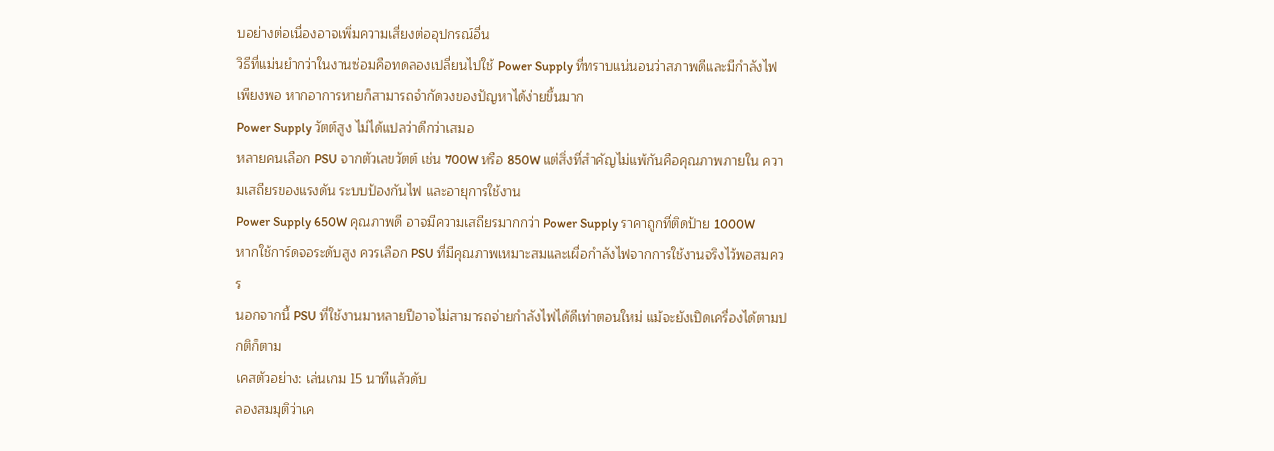บอย่างต่อเนื่องอาจเพิ่มความเสี่ยงต่ออุปกรณ์อื่น
วิธีที่แม่นยำกว่าในงานซ่อมคือทดลองเปลี่ยนไปใช้ Power Supply ที่ทราบแน่นอนว่าสภาพดีและมีกำลังไฟเพียงพอ หากอาการหายก็สามารถจำกัดวงของปัญหาได้ง่ายขึ้นมาก
Power Supply วัตต์สูง ไม่ได้แปลว่าดีกว่าเสมอ
หลายคนเลือก PSU จากตัวเลขวัตต์ เช่น 700W หรือ 850W แต่สิ่งที่สำคัญไม่แพ้กันคือคุณภาพภายใน ความเสถียรของแรงดัน ระบบป้องกันไฟ และอายุการใช้งาน
Power Supply 650W คุณภาพดี อาจมีความเสถียรมากกว่า Power Supply ราคาถูกที่ติดป้าย 1000W
หากใช้การ์ดจอระดับสูง ควรเลือก PSU ที่มีคุณภาพเหมาะสมและเผื่อกำลังไฟจากการใช้งานจริงไว้พอสมควร
นอกจากนี้ PSU ที่ใช้งานมาหลายปีอาจไม่สามารถจ่ายกำลังไฟได้ดีเท่าตอนใหม่ แม้จะยังเปิดเครื่องได้ตามปกติก็ตาม
เคสตัวอย่าง: เล่นเกม 15 นาทีแล้วดับ
ลองสมมุติว่าเค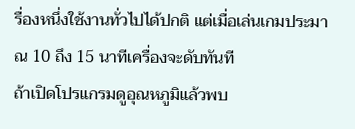รื่องหนึ่งใช้งานทั่วไปได้ปกติ แต่เมื่อเล่นเกมประมาณ 10 ถึง 15 นาทีเครื่องจะดับทันที
ถ้าเปิดโปรแกรมดูอุณหภูมิแล้วพบ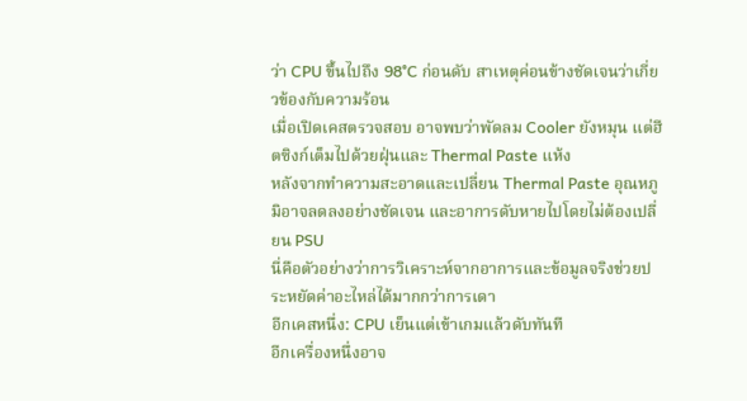ว่า CPU ขึ้นไปถึง 98°C ก่อนดับ สาเหตุค่อนข้างชัดเจนว่าเกี่ยวข้องกับความร้อน
เมื่อเปิดเคสตรวจสอบ อาจพบว่าพัดลม Cooler ยังหมุน แต่ฮีตซิงก์เต็มไปด้วยฝุ่นและ Thermal Paste แห้ง
หลังจากทำความสะอาดและเปลี่ยน Thermal Paste อุณหภูมิอาจลดลงอย่างชัดเจน และอาการดับหายไปโดยไม่ต้องเปลี่ยน PSU
นี่คือตัวอย่างว่าการวิเคราะห์จากอาการและข้อมูลจริงช่วยประหยัดค่าอะไหล่ได้มากกว่าการเดา
อีกเคสหนึ่ง: CPU เย็นแต่เข้าเกมแล้วดับทันที
อีกเครื่องหนึ่งอาจ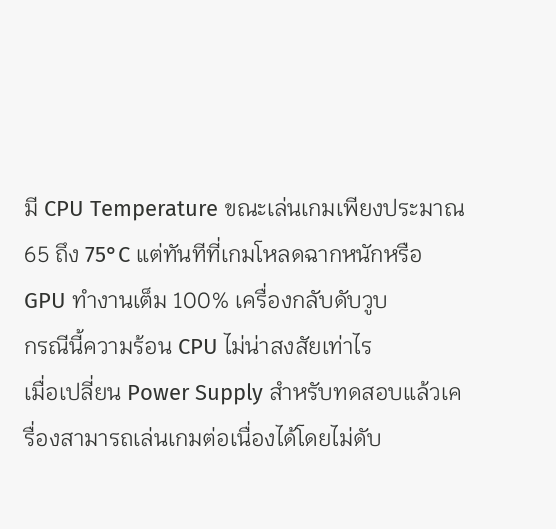มี CPU Temperature ขณะเล่นเกมเพียงประมาณ 65 ถึง 75°C แต่ทันทีที่เกมโหลดฉากหนักหรือ GPU ทำงานเต็ม 100% เครื่องกลับดับวูบ
กรณีนี้ความร้อน CPU ไม่น่าสงสัยเท่าไร
เมื่อเปลี่ยน Power Supply สำหรับทดสอบแล้วเครื่องสามารถเล่นเกมต่อเนื่องได้โดยไม่ดับ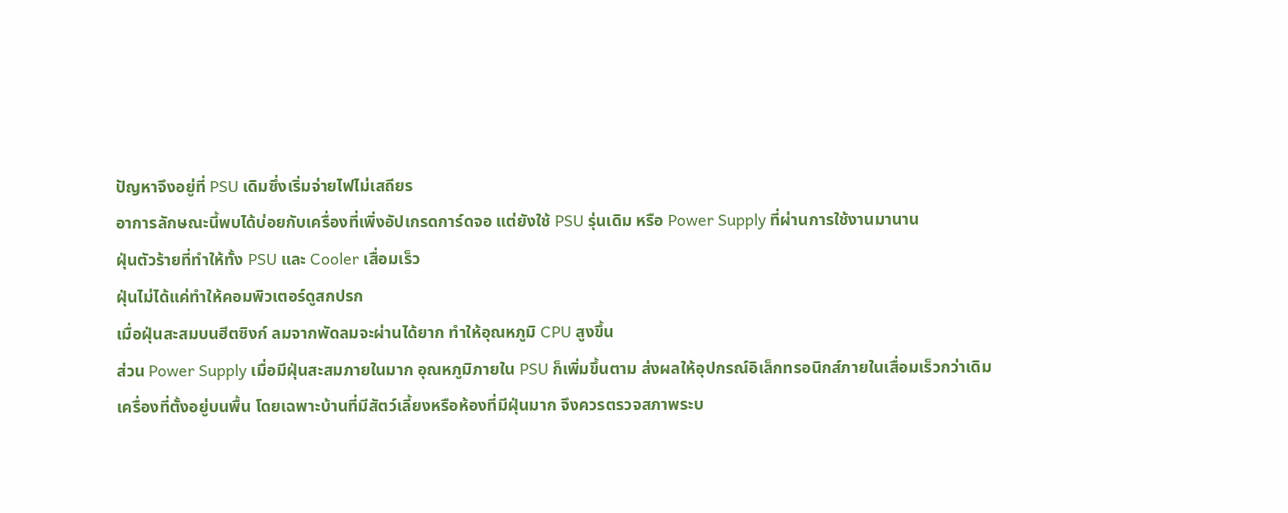ปัญหาจึงอยู่ที่ PSU เดิมซึ่งเริ่มจ่ายไฟไม่เสถียร
อาการลักษณะนี้พบได้บ่อยกับเครื่องที่เพิ่งอัปเกรดการ์ดจอ แต่ยังใช้ PSU รุ่นเดิม หรือ Power Supply ที่ผ่านการใช้งานมานาน
ฝุ่นตัวร้ายที่ทำให้ทั้ง PSU และ Cooler เสื่อมเร็ว
ฝุ่นไม่ได้แค่ทำให้คอมพิวเตอร์ดูสกปรก
เมื่อฝุ่นสะสมบนฮีตซิงก์ ลมจากพัดลมจะผ่านได้ยาก ทำให้อุณหภูมิ CPU สูงขึ้น
ส่วน Power Supply เมื่อมีฝุ่นสะสมภายในมาก อุณหภูมิภายใน PSU ก็เพิ่มขึ้นตาม ส่งผลให้อุปกรณ์อิเล็กทรอนิกส์ภายในเสื่อมเร็วกว่าเดิม
เครื่องที่ตั้งอยู่บนพื้น โดยเฉพาะบ้านที่มีสัตว์เลี้ยงหรือห้องที่มีฝุ่นมาก จึงควรตรวจสภาพระบ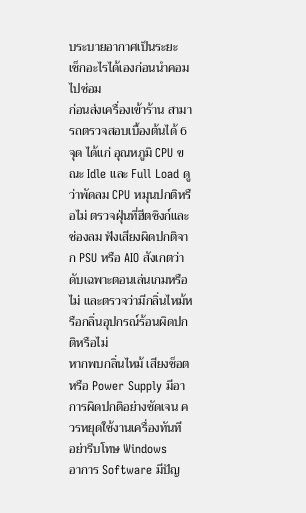บระบายอากาศเป็นระยะ
เช็กอะไรได้เองก่อนนำคอมไปซ่อม
ก่อนส่งเครื่องเข้าร้าน สามารถตรวจสอบเบื้องต้นได้ 6 จุด ได้แก่ อุณหภูมิ CPU ขณะ Idle และ Full Load ดูว่าพัดลม CPU หมุนปกติหรือไม่ ตรวจฝุ่นที่ฮีตซิงก์และช่องลม ฟังเสียงผิดปกติจาก PSU หรือ AIO สังเกตว่าดับเฉพาะตอนเล่นเกมหรือไม่ และตรวจว่ามีกลิ่นไหม้หรือกลิ่นอุปกรณ์ร้อนผิดปกติหรือไม่
หากพบกลิ่นไหม้ เสียงช็อต หรือ Power Supply มีอาการผิดปกติอย่างชัดเจน ควรหยุดใช้งานเครื่องทันที
อย่ารีบโทษ Windows
อาการ Software มีปัญ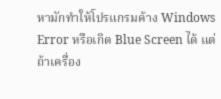หามักทำให้โปรแกรมค้าง Windows Error หรือเกิด Blue Screen ได้ แต่ถ้าเครื่อง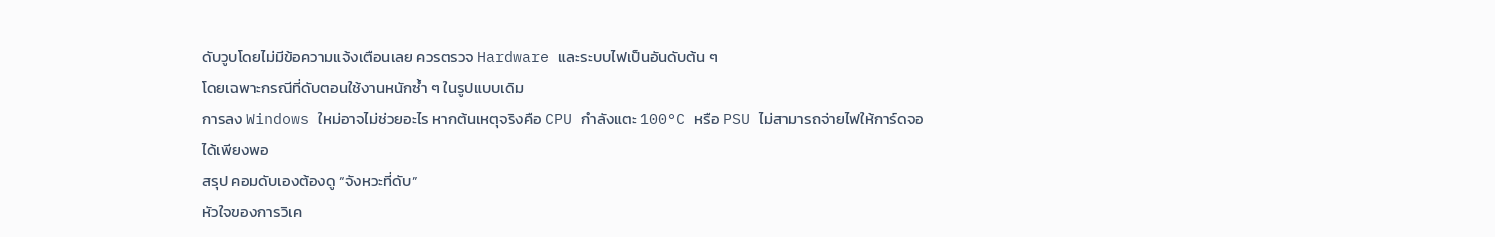ดับวูบโดยไม่มีข้อความแจ้งเตือนเลย ควรตรวจ Hardware และระบบไฟเป็นอันดับต้น ๆ
โดยเฉพาะกรณีที่ดับตอนใช้งานหนักซ้ำ ๆ ในรูปแบบเดิม
การลง Windows ใหม่อาจไม่ช่วยอะไร หากต้นเหตุจริงคือ CPU กำลังแตะ 100°C หรือ PSU ไม่สามารถจ่ายไฟให้การ์ดจอได้เพียงพอ
สรุป คอมดับเองต้องดู “จังหวะที่ดับ”
หัวใจของการวิเค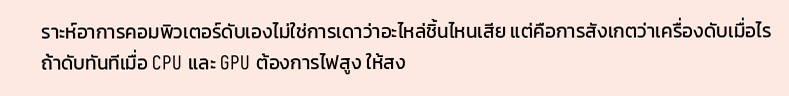ราะห์อาการคอมพิวเตอร์ดับเองไม่ใช่การเดาว่าอะไหล่ชิ้นไหนเสีย แต่คือการสังเกตว่าเครื่องดับเมื่อไร
ถ้าดับทันทีเมื่อ CPU และ GPU ต้องการไฟสูง ให้สง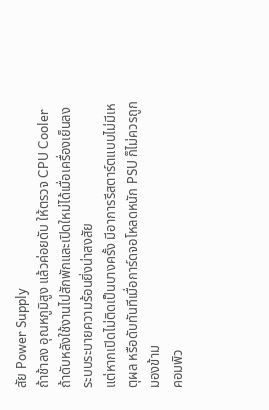สัย Power Supply
ถ้าช้าลง อุณหภูมิสูง แล้วค่อยดับ ให้ตรวจ CPU Cooler
ถ้าดับหลังใช้งานไปสักพักและเปิดใหม่ได้เมื่อเครื่องเย็นลง ระบบระบายความร้อนยิ่งน่าสงสัย
แต่หากเปิดไม่ติดเป็นบางครั้ง มีอาการรีสตาร์ตแบบไม่มีเหตุผล หรือดับทันทีเมื่อการ์ดจอโหลดหนัก PSU ก็ไม่ควรถูกมองข้าม
คอมพิว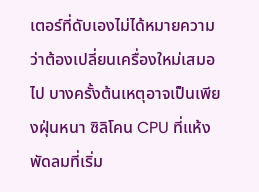เตอร์ที่ดับเองไม่ได้หมายความว่าต้องเปลี่ยนเครื่องใหม่เสมอไป บางครั้งต้นเหตุอาจเป็นเพียงฝุ่นหนา ซิลิโคน CPU ที่แห้ง พัดลมที่เริ่ม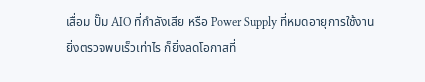เสื่อม ปั๊ม AIO ที่กำลังเสีย หรือ Power Supply ที่หมดอายุการใช้งาน
ยิ่งตรวจพบเร็วเท่าไร ก็ยิ่งลดโอกาสที่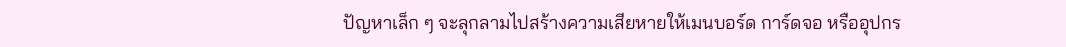ปัญหาเล็ก ๆ จะลุกลามไปสร้างความเสียหายให้เมนบอร์ด การ์ดจอ หรืออุปกร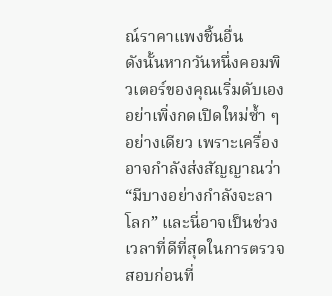ณ์ราคาแพงชิ้นอื่น
ดังนั้นหากวันหนึ่งคอมพิวเตอร์ของคุณเริ่มดับเอง อย่าเพิ่งกดเปิดใหม่ซ้ำ ๆ อย่างเดียว เพราะเครื่องอาจกำลังส่งสัญญาณว่า “มีบางอย่างกำลังจะลาโลก” และนี่อาจเป็นช่วงเวลาที่ดีที่สุดในการตรวจสอบก่อนที่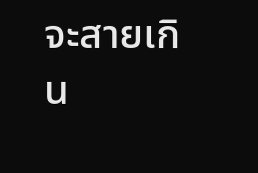จะสายเกิน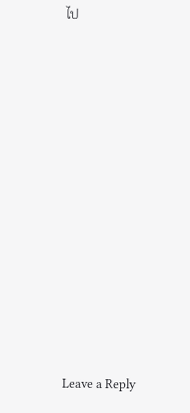ไป












Leave a Reply